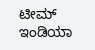ಟೀಮ್ ಇಂಡಿಯಾ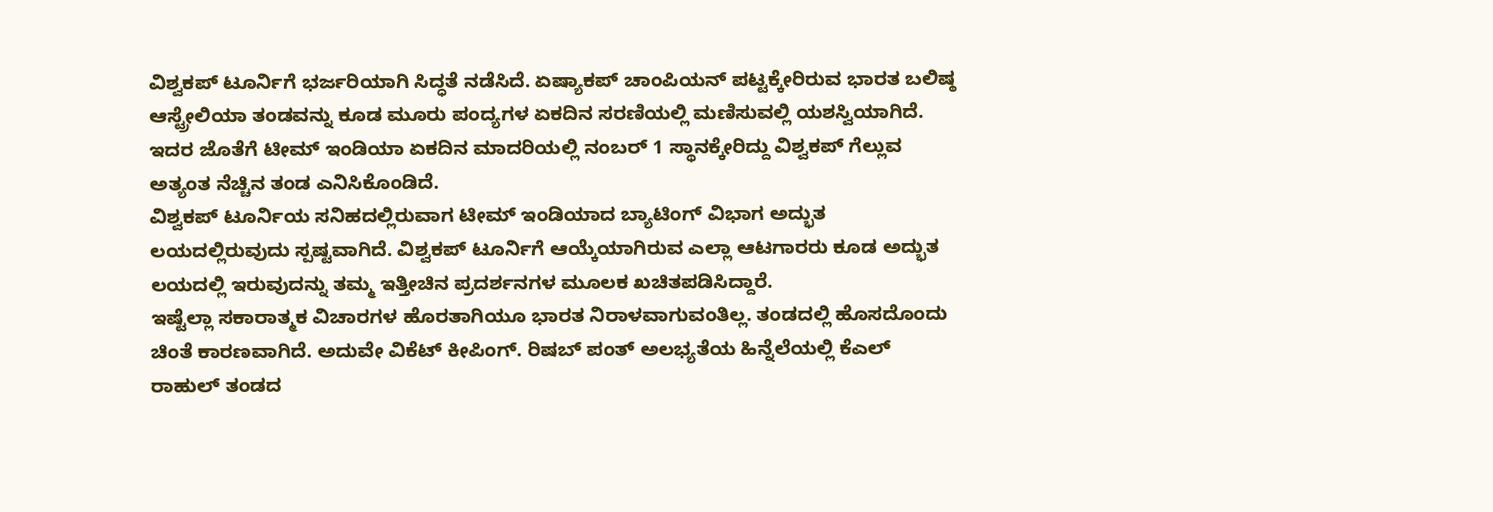ವಿಶ್ವಕಪ್ ಟೂರ್ನಿಗೆ ಭರ್ಜರಿಯಾಗಿ ಸಿದ್ಧತೆ ನಡೆಸಿದೆ. ಏಷ್ಯಾಕಪ್ ಚಾಂಪಿಯನ್ ಪಟ್ಟಕ್ಕೇರಿರುವ ಭಾರತ ಬಲಿಷ್ಠ ಆಸ್ಟ್ರೇಲಿಯಾ ತಂಡವನ್ನು ಕೂಡ ಮೂರು ಪಂದ್ಯಗಳ ಏಕದಿನ ಸರಣಿಯಲ್ಲಿ ಮಣಿಸುವಲ್ಲಿ ಯಶಸ್ವಿಯಾಗಿದೆ. ಇದರ ಜೊತೆಗೆ ಟೀಮ್ ಇಂಡಿಯಾ ಏಕದಿನ ಮಾದರಿಯಲ್ಲಿ ನಂಬರ್ 1 ಸ್ಥಾನಕ್ಕೇರಿದ್ದು ವಿಶ್ವಕಪ್ ಗೆಲ್ಲುವ ಅತ್ಯಂತ ನೆಚ್ಚಿನ ತಂಡ ಎನಿಸಿಕೊಂಡಿದೆ.
ವಿಶ್ವಕಪ್ ಟೂರ್ನಿಯ ಸನಿಹದಲ್ಲಿರುವಾಗ ಟೀಮ್ ಇಂಡಿಯಾದ ಬ್ಯಾಟಿಂಗ್ ವಿಭಾಗ ಅದ್ಭುತ ಲಯದಲ್ಲಿರುವುದು ಸ್ಪಷ್ಟವಾಗಿದೆ. ವಿಶ್ವಕಪ್ ಟೂರ್ನಿಗೆ ಆಯ್ಕೆಯಾಗಿರುವ ಎಲ್ಲಾ ಆಟಗಾರರು ಕೂಡ ಅದ್ಭುತ ಲಯದಲ್ಲಿ ಇರುವುದನ್ನು ತಮ್ಮ ಇತ್ತೀಚಿನ ಪ್ರದರ್ಶನಗಳ ಮೂಲಕ ಖಚಿತಪಡಿಸಿದ್ದಾರೆ.
ಇಷ್ಟೆಲ್ಲಾ ಸಕಾರಾತ್ಮಕ ವಿಚಾರಗಳ ಹೊರತಾಗಿಯೂ ಭಾರತ ನಿರಾಳವಾಗುವಂತಿಲ್ಲ. ತಂಡದಲ್ಲಿ ಹೊಸದೊಂದು ಚಿಂತೆ ಕಾರಣವಾಗಿದೆ. ಅದುವೇ ವಿಕೆಟ್ ಕೀಪಿಂಗ್. ರಿಷಬ್ ಪಂತ್ ಅಲಭ್ಯತೆಯ ಹಿನ್ನೆಲೆಯಲ್ಲಿ ಕೆಎಲ್ ರಾಹುಲ್ ತಂಡದ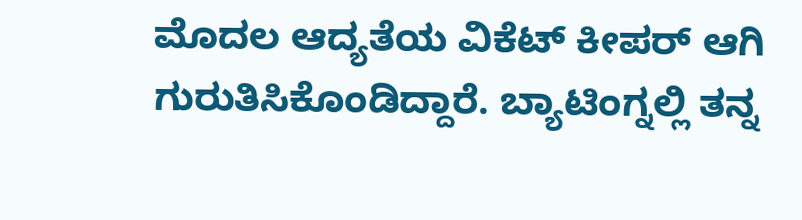ಮೊದಲ ಆದ್ಯತೆಯ ವಿಕೆಟ್ ಕೀಪರ್ ಆಗಿ ಗುರುತಿಸಿಕೊಂಡಿದ್ದಾರೆ. ಬ್ಯಾಟಿಂಗ್ನಲ್ಲಿ ತನ್ನ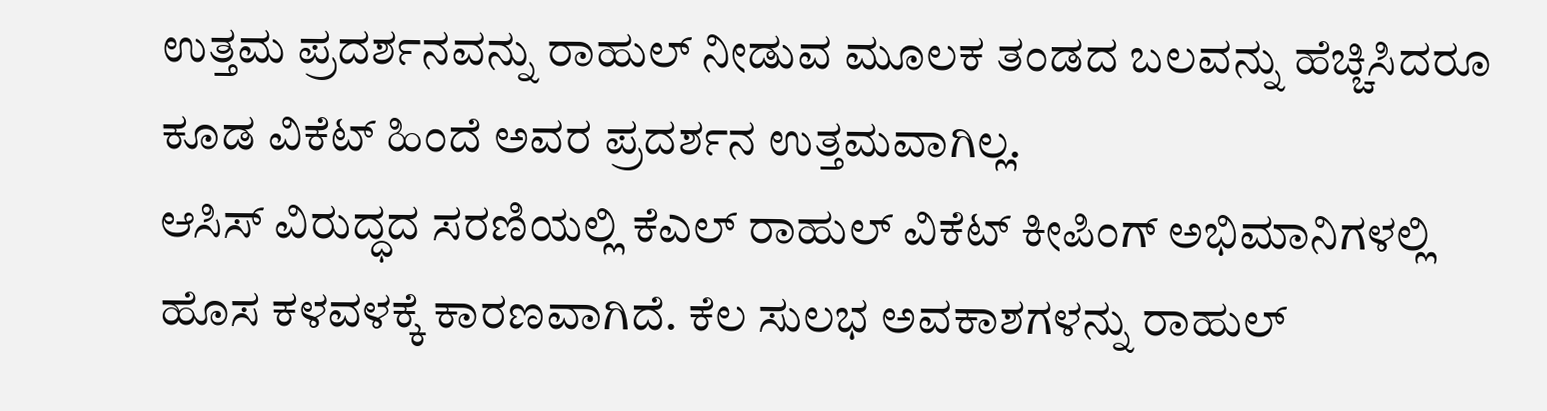ಉತ್ತಮ ಪ್ರದರ್ಶನವನ್ನು ರಾಹುಲ್ ನೀಡುವ ಮೂಲಕ ತಂಡದ ಬಲವನ್ನು ಹೆಚ್ಚಿಸಿದರೂ ಕೂಡ ವಿಕೆಟ್ ಹಿಂದೆ ಅವರ ಪ್ರದರ್ಶನ ಉತ್ತಮವಾಗಿಲ್ಲ.
ಆಸಿಸ್ ವಿರುದ್ಧದ ಸರಣಿಯಲ್ಲಿ ಕೆಎಲ್ ರಾಹುಲ್ ವಿಕೆಟ್ ಕೀಪಿಂಗ್ ಅಭಿಮಾನಿಗಳಲ್ಲಿ ಹೊಸ ಕಳವಳಕ್ಕೆ ಕಾರಣವಾಗಿದೆ. ಕೆಲ ಸುಲಭ ಅವಕಾಶಗಳನ್ನು ರಾಹುಲ್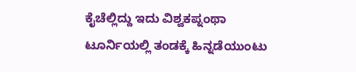ಕೈಚೆಲ್ಲಿದ್ದು ಇದು ವಿಶ್ವಕಪ್ನಂಥಾ ಟೂರ್ನಿಯಲ್ಲಿ ತಂಡಕ್ಕೆ ಹಿನ್ನಡೆಯುಂಟು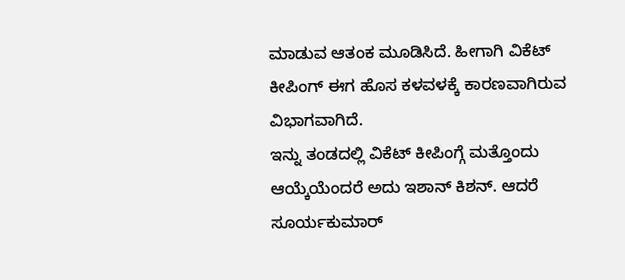ಮಾಡುವ ಆತಂಕ ಮೂಡಿಸಿದೆ. ಹೀಗಾಗಿ ವಿಕೆಟ್ ಕೀಪಿಂಗ್ ಈಗ ಹೊಸ ಕಳವಳಕ್ಕೆ ಕಾರಣವಾಗಿರುವ ವಿಭಾಗವಾಗಿದೆ.
ಇನ್ನು ತಂಡದಲ್ಲಿ ವಿಕೆಟ್ ಕೀಪಿಂಗ್ಗೆ ಮತ್ತೊಂದು ಆಯ್ಕೆಯೆಂದರೆ ಅದು ಇಶಾನ್ ಕಿಶನ್. ಆದರೆ ಸೂರ್ಯಕುಮಾರ್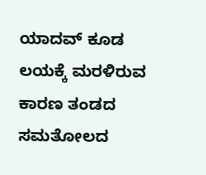ಯಾದವ್ ಕೂಡ ಲಯಕ್ಕೆ ಮರಳಿರುವ ಕಾರಣ ತಂಡದ ಸಮತೋಲದ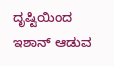ದೃಷ್ಟಿಯಿಂದ ಇಶಾನ್ ಆಡುವ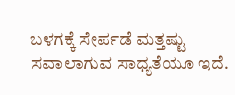ಬಳಗಕ್ಕೆ ಸೇರ್ಪಡೆ ಮತ್ತಷ್ಟು ಸವಾಲಾಗುವ ಸಾಧ್ಯತೆಯೂ ಇದೆ.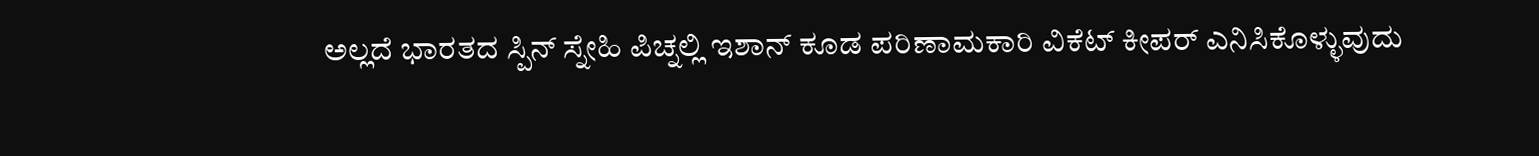ಅಲ್ಲದೆ ಭಾರತದ ಸ್ಪಿನ್ ಸ್ನೇಹಿ ಪಿಚ್ನಲ್ಲಿ ಇಶಾನ್ ಕೂಡ ಪರಿಣಾಮಕಾರಿ ವಿಕೆಟ್ ಕೀಪರ್ ಎನಿಸಿಕೊಳ್ಳುವುದು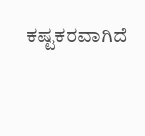ಕಷ್ಟಕರವಾಗಿದೆ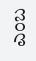ಎಂಬ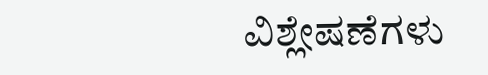ವಿಶ್ಲೇಷಣೆಗಳು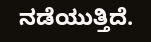ನಡೆಯುತ್ತಿದೆ.